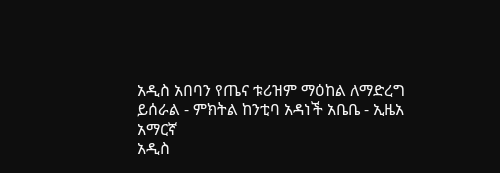አዲስ አበባን የጤና ቱሪዝም ማዕከል ለማድረግ ይሰራል - ምክትል ከንቲባ አዳነች አቤቤ - ኢዜአ አማርኛ
አዲስ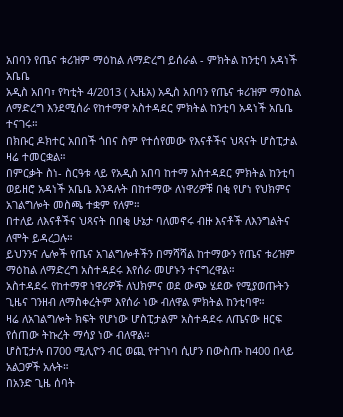አበባን የጤና ቱሪዝም ማዕከል ለማድረግ ይሰራል - ምክትል ከንቲባ አዳነች አቤቤ
አዲስ አበባ፣ የካቲት 4/2013 ( ኢዜአ) አዲስ አበባን የጤና ቱሪዝም ማዕከል ለማድረግ እንደሚሰራ የከተማዋ አስተዳደር ምክትል ከንቲባ አዳነች አቤቤ ተናገሩ።
በክቡር ዶክተር አበበች ጎበና ስም የተሰየመው የእናቶችና ህጻናት ሆስፒታል ዛሬ ተመርቋል።
በምርቃት ስነ- ስርዓቱ ላይ የአዲስ አበባ ከተማ አስተዳደር ምክትል ከንቲባ ወይዘሮ አዳነች አቤቤ እንዳሉት በከተማው ለነዋሪዎቹ በቂ የሆነ የህክምና አገልግሎት መስጫ ተቋም የለም።
በተለይ ለእናቶችና ህጻናት በበቂ ሁኔታ ባለመኖሩ ብዙ እናቶች ለእንግልትና ለሞት ይዳረጋሉ።
ይህንንና ሌሎች የጤና አገልግሎቶችን በማሻሻል ከተማውን የጤና ቱሪዝም ማዕከል ለማድረግ አስተዳደሩ እየሰራ መሆኑን ተናግረዋል።
አስተዳደሩ የከተማዋ ነዋሪዎች ለህክምና ወደ ውጭ ሄደው የሚያወጡትን ጊዜና ገንዘብ ለማስቀረትም እየሰራ ነው ብለዋል ምክትል ከንቲባዋ።
ዛሬ ለአገልግሎት ክፍት የሆነው ሆስፒታልም አስተዳደሩ ለጤናው ዘርፍ የሰጠው ትኩረት ማሳያ ነው ብለዋል።
ሆስፒታሉ በ700 ሚሊዮን ብር ወጪ የተገነባ ሲሆን በውስጡ ከ400 በላይ አልጋዎች አሉት።
በአንድ ጊዜ ሰባት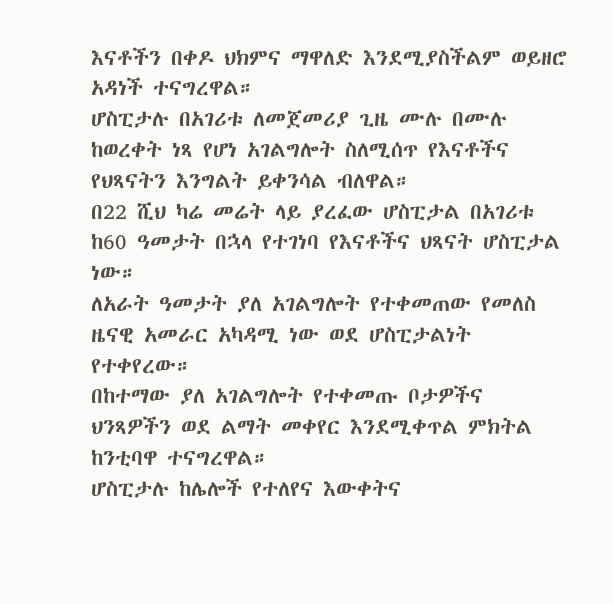እናቶችን በቀዶ ህክምና ማዋለድ እንደሚያስችልም ወይዘሮ አዳነች ተናግረዋል።
ሆስፒታሉ በአገሪቱ ለመጀመሪያ ጊዜ ሙሉ በሙሉ ከወረቀት ነጻ የሆነ አገልግሎት ስለሚሰጥ የእናቶችና የህጻናትን እንግልት ይቀንሳል ብለዋል።
በ22 ሺህ ካሬ መሬት ላይ ያረፈው ሆስፒታል በአገሪቱ ከ60 ዓመታት በኋላ የተገነባ የእናቶችና ህጻናት ሆስፒታል ነው።
ለአራት ዓመታት ያለ አገልግሎት የተቀመጠው የመለስ ዜናዊ አመራር አካዳሚ ነው ወደ ሆስፒታልነት የተቀየረው።
በከተማው ያለ አገልግሎት የተቀመጡ ቦታዎችና ህንጻዎችን ወደ ልማት መቀየር እንደሚቀጥል ምክትል ከንቲባዋ ተናግረዋል።
ሆስፒታሉ ከሌሎች የተለየና እውቀትና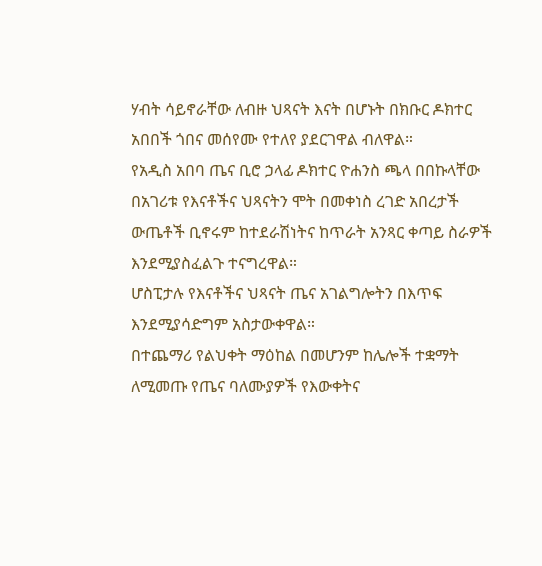ሃብት ሳይኖራቸው ለብዙ ህጻናት እናት በሆኑት በክቡር ዶክተር አበበች ጎበና መሰየሙ የተለየ ያደርገዋል ብለዋል።
የአዲስ አበባ ጤና ቢሮ ኃላፊ ዶክተር ዮሐንስ ጫላ በበኩላቸው በአገሪቱ የእናቶችና ህጻናትን ሞት በመቀነስ ረገድ አበረታች ውጤቶች ቢኖሩም ከተደራሽነትና ከጥራት አንጻር ቀጣይ ስራዎች እንደሚያስፈልጉ ተናግረዋል።
ሆስፒታሉ የእናቶችና ህጻናት ጤና አገልግሎትን በእጥፍ እንደሚያሳድግም አስታውቀዋል።
በተጨማሪ የልህቀት ማዕከል በመሆንም ከሌሎች ተቋማት ለሚመጡ የጤና ባለሙያዎች የእውቀትና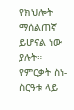የክህሎት ማሰልጠኛ ይሆናል ነው ያሉት።
የምርቃት ስነ-ስርዓቱ ላይ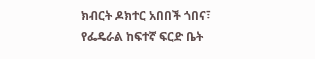ክብርት ዶክተር አበበች ጎበና፣ የፌዴራል ከፍተኛ ፍርድ ቤት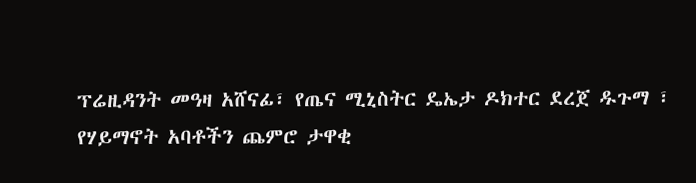ፕሬዚዳንት መዓዛ አሸናፊ፣ የጤና ሚኒስትር ዴኤታ ዶክተር ደረጀ ዱጉማ ፣ የሃይማኖት አባቶችን ጨምሮ ታዋቂ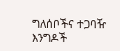ግለሰቦችና ተጋባዥ እንግዶች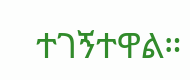ተገኝተዋል።